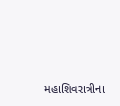મહાશિવરાત્રીના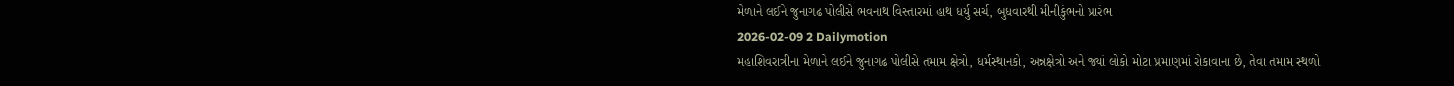મેળાને લઈને જુનાગઢ પોલીસે ભવનાથ વિસ્તારમાં હાથ ધર્યુ સર્ચ, બુધવારથી મીનીકુંભનો પ્રારંભ
2026-02-09 2 Dailymotion
મહાશિવરાત્રીના મેળાને લઈને જુનાગઢ પોલીસે તમામ ક્ષેત્રો, ધર્મસ્થાનકો, અન્નક્ષેત્રો અને જ્યાં લોકો મોટા પ્રમાણમાં રોકાવાના છે, તેવા તમામ સ્થળો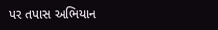પર તપાસ અભિયાન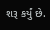શરૂ કર્યું છે.